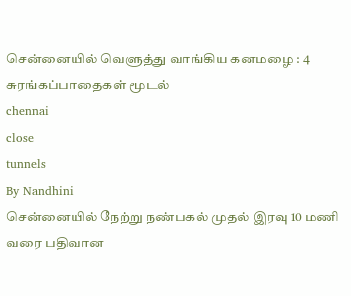சென்னையில் வெளுத்து வாங்கிய கனமழை : 4 சுரங்கப்பாதைகள் மூடல்
chennai
close
tunnels
By Nandhini
சென்னையில் நேற்று நண்பகல் முதல் இரவு 10 மணி வரை பதிவான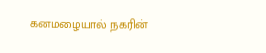கனமழையால் நகரின்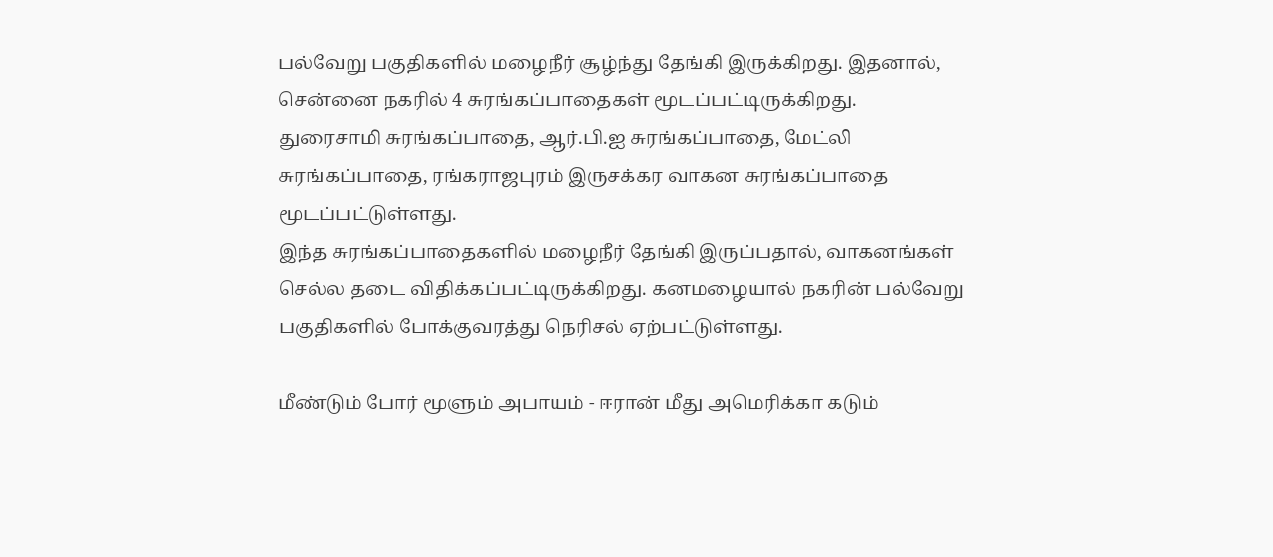பல்வேறு பகுதிகளில் மழைநீர் சூழ்ந்து தேங்கி இருக்கிறது. இதனால், சென்னை நகரில் 4 சுரங்கப்பாதைகள் மூடப்பட்டிருக்கிறது.
துரைசாமி சுரங்கப்பாதை, ஆர்.பி.ஐ சுரங்கப்பாதை, மேட்லி சுரங்கப்பாதை, ரங்கராஜபுரம் இருசக்கர வாகன சுரங்கப்பாதை மூடப்பட்டுள்ளது.
இந்த சுரங்கப்பாதைகளில் மழைநீர் தேங்கி இருப்பதால், வாகனங்கள் செல்ல தடை விதிக்கப்பட்டிருக்கிறது. கனமழையால் நகரின் பல்வேறு பகுதிகளில் போக்குவரத்து நெரிசல் ஏற்பட்டுள்ளது.

மீண்டும் போர் மூளும் அபாயம் - ஈரான் மீது அமெரிக்கா கடும்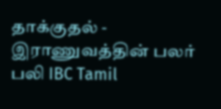தாக்குதல் - இராணுவத்தின் பலர் பலி IBC Tamil